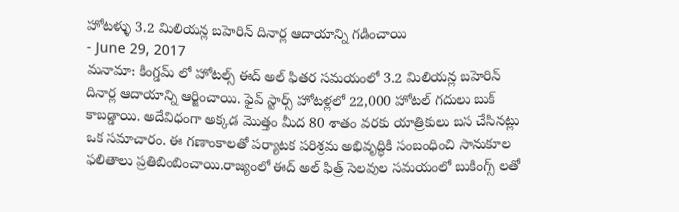హోటళ్ళు 3.2 మిలియన్ల బహెరిన్ దినార్ల ఆదాయాన్ని గడించాయి
- June 29, 2017
మనామా: కింగ్డమ్ లో హోటల్స్ ఈద్ అల్ ఫితర సమయంలో 3.2 మిలియన్ల బహెరిన్ దినార్ల ఆదాయాన్ని ఆర్జించాయి. ఫైవ్ స్టార్స్ హోటళ్లలో 22,000 హోటల్ గదులు బుక్ కాబడ్డాయి. అదేవిధంగా అక్కడ మొత్తం మీద 80 శాతం వరకు యాత్రికులు బస చేసినట్లు ఒక సమాచారం. ఈ గణాంకాలతో పర్యాటక పరిశ్రమ అభివృద్ధికి సంబంధించి సానుకూల ఫలితాలు ప్రతిబింబించాయి.రాజ్యంలో ఈద్ అల్ ఫిత్ర్ సెలవుల సమయంలో బుకింగ్స్ లతో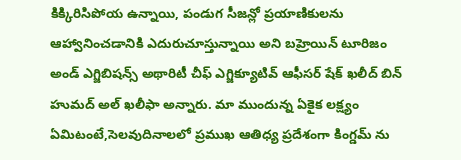కిక్కిరిసిపోయ ఉన్నాయి, పండుగ సీజన్లో ప్రయాణికులను ఆహ్వానించడానికి ఎదురుచూస్తున్నాయి అని బహ్రెయిన్ టూరిజం అండ్ ఎగ్జిబిషన్స్ అథారిటీ చీఫ్ ఎగ్జిక్యూటివ్ ఆఫీసర్ షేక్ ఖలీద్ బిన్ హుమద్ అల్ ఖలీఫా అన్నారు. మా ముందున్న ఏకైక లక్ష్యం ఏమిటంటే,సెలవుదినాలలో ప్రముఖ ఆతిధ్య ప్రదేశంగా కింగ్డమ్ ను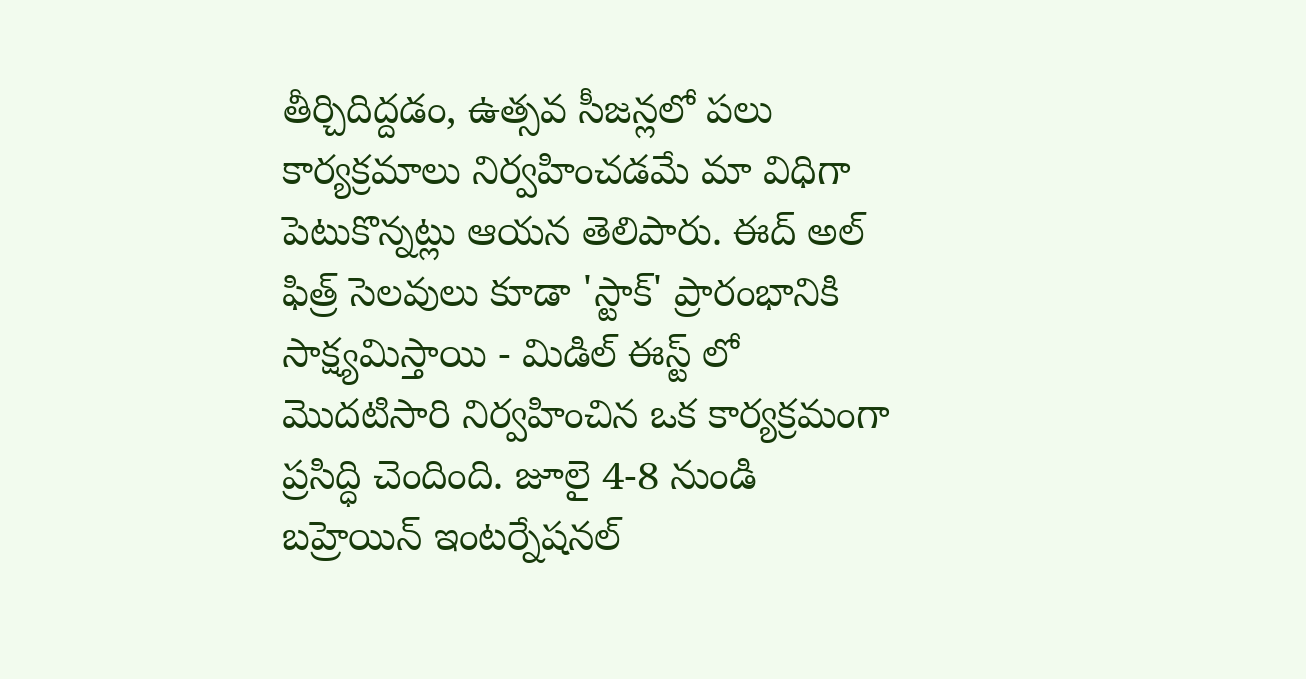తీర్చిదిద్దడం, ఉత్సవ సీజన్లలో పలు కార్యక్రమాలు నిర్వహించడమే మా విధిగా పెటుకొన్నట్లు ఆయన తెలిపారు. ఈద్ అల్ ఫిత్ర్ సెలవులు కూడా 'స్టాక్' ప్రారంభానికి సాక్ష్యమిస్తాయి - మిడిల్ ఈస్ట్ లో మొదటిసారి నిర్వహించిన ఒక కార్యక్రమంగా ప్రసిద్ధి చెందింది. జూలై 4-8 నుండి బహ్రెయిన్ ఇంటర్నేషనల్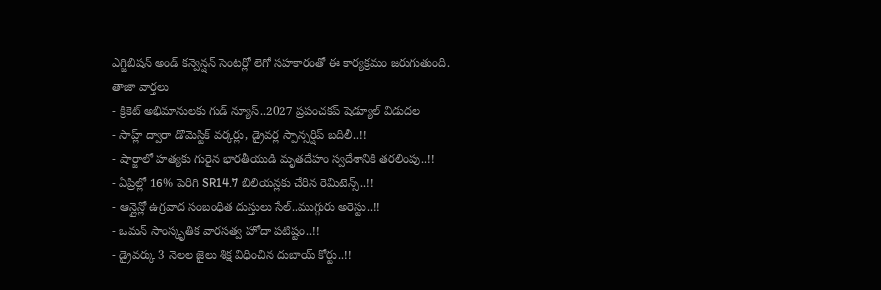ఎగ్జిబిషన్ అండ్ కన్వెన్షన్ సెంటర్లో లెగో సహకారంతో ఈ కార్యక్రమం జరుగుతుంది.
తాజా వార్తలు
- క్రికెట్ అభిమానులకు గుడ్ న్యూస్..2027 ప్రపంచకప్ షెడ్యూల్ విడుదల
- సాహ్ల్ ద్వారా డొమెస్టిక్ వర్కర్లు, డ్రైవర్ల స్పాన్సర్షిప్ బదిలీ..!!
- షార్జాలో హత్యకు గురైన భారతీయుడి మృతదేహం స్వదేశానికి తరలింపు..!!
- ఏప్రిల్లో 16% పెరిగి SR14.7 బిలియన్లకు చేరిన రెమిటెన్స్..!!
- ఆన్లైన్లో ఉగ్రవాద సంబంధిత దుస్తులు సేల్..ముగ్గురు అరెస్టు..!!
- ఒమన్ సాంస్కృతిక వారసత్వ హోదా పటిష్టం..!!
- డ్రైవర్కు 3 నెలల జైలు శిక్ష విధించిన దుబాయ్ కోర్టు..!!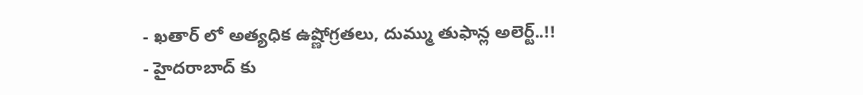- ఖతార్ లో అత్యధిక ఉష్ణోగ్రతలు, దుమ్ము తుఫాన్ల అలెర్ట్..!!
- హైదరాబాద్ కు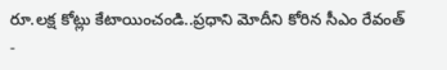రూ.లక్ష కోట్లు కేటాయించండి..ప్రధాని మోదీని కోరిన సీఎం రేవంత్
-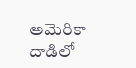అమెరికా దాడిలో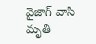వైజాగ్ వాసి మృతి